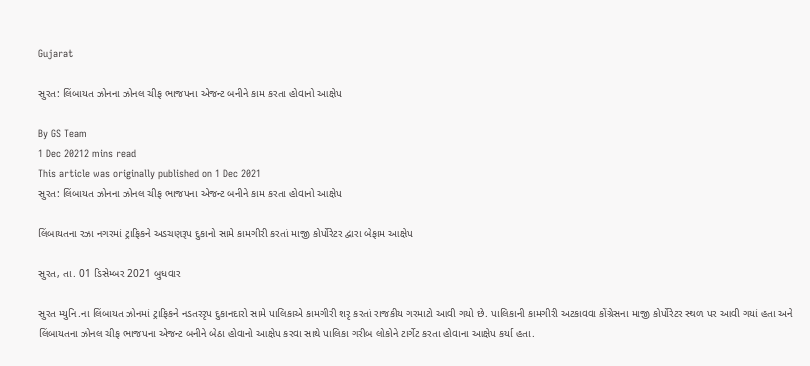Gujarat

સુરત: લિંબાયત ઝોનના ઝોનલ ચીફ ભાજપના એજન્ટ બનીને કામ કરતા હોવાનો આક્ષેપ

By GS Team
1 Dec 20212 mins read
This article was originally published on 1 Dec 2021
સુરત: લિંબાયત ઝોનના ઝોનલ ચીફ ભાજપના એજન્ટ બનીને કામ કરતા હોવાનો આક્ષેપ

લિંબાયતના રઝા નગરમાં ટ્રાફિકને અડચણરૂપ દુકાનો સામે કામગીરી કરતાં માજી કોર્પોરેટર દ્વારા બેફામ આક્ષેપ

સુરત, તા. 01 ડિસેમ્બર 2021 બુધવાર

સુરત મ્યુનિ.ના લિંબાયત ઝોનમાં ટ્રાફિકને નડતરરૃપ દુકાનદારો સામે પાલિકાએ કામગીરી શરૃ કરતાં રાજકીય ગરમાટો આવી ગયો છે. પાલિકાની કામગીરી અટકાવવા કોંગ્રેસના માજી કોર્પોરેટર સ્થળ પર આવી ગયાં હતા અને લિંબાયતના ઝોનલ ચીફ ભાજપના એજન્ટ બનીને બેઠા હોવાનો આક્ષેપ કરવા સાથે પાલિકા ગરીબ લોકોને ટાર્ગેટ કરતા હોવાના આક્ષેપ કર્યા હતા.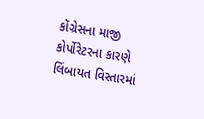કોંગ્રેસના માજી કોર્પોરેટરના કારણે લિંબાયત વિસ્તારમાં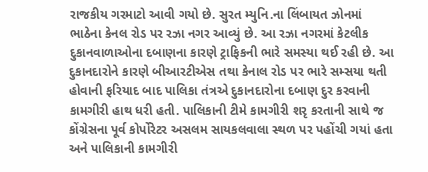રાજકીય ગરમાટો આવી ગયો છે. સુરત મ્યુનિ.ના લિંબાયત ઝોનમાં ભાઠેના કેનલ રોડ પર રઝા નગર આવ્યું છે. આ રઝા નગરમાં કેટલીક દુકાનવાળાઓના દબાણના કારણે ટ્રાફિકની ભારે સમસ્યા થઈ રહી છે. આ દુકાનદારોને કારણે બીઆરટીએસ તથા કેનાલ રોડ પર ભારે સમ્સયા થતી હોવાની ફરિયાદ બાદ પાલિકા તંત્રએ દુકાનદારોના દબાણ દુર કરવાની કામગીરી હાથ ધરી હતી. પાલિકાની ટીમે કામગીરી શરૃ કરતાની સાથે જ કોંગ્રેસના પૂર્વ કોર્પોરેટર અસલમ સાયકલવાલા સ્થળ પર પહોંચી ગયાં હતા અને પાલિકાની કામગીરી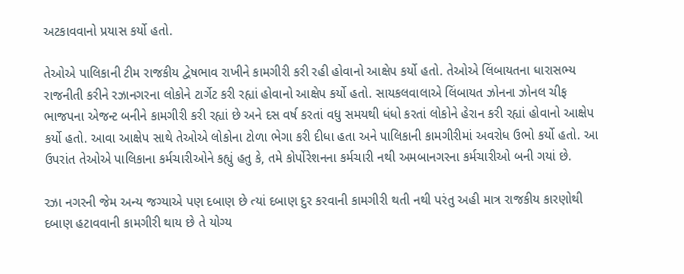અટકાવવાનો પ્રયાસ કર્યો હતો.

તેઓએ પાલિકાની ટીમ રાજકીય દ્વેષભાવ રાખીને કામગીરી કરી રહી હોવાનો આક્ષેપ કર્યો હતો. તેઓએ લિંબાયતના ધારાસભ્ય રાજનીતી કરીને રઝાનગરના લોકોને ટાર્ગેટ કરી રહ્યાં હોવાનો આક્ષેપ કર્યો હતો. સાયકલવાલાએ લિંબાયત ઝોનના ઝોનલ ચીફ ભાજપના એજન્ટ બનીને કામગીરી કરી રહ્યાં છે અને દસ વર્ષ કરતાં વધુ સમયથી ધંધો કરતાં લોકોને હેરાન કરી રહ્યાં હોવાનો આક્ષેપ કર્યો હતો. આવા આક્ષેપ સાથે તેઓએ લોકોના ટોળા ભેગા કરી દીધા હતા અને પાલિકાની કામગીરીમાં અવરોધ ઉભો કર્યો હતો. આ ઉપરાંત તેઓએ પાલિકાના કર્મચારીઓને કહ્યું હતુ કે, તમે કોર્પોરેશનના કર્મચારી નથી અમબાનગરના કર્મચારીઓ બની ગયાં છે.

રઝા નગરની જેમ અન્ય જગ્યાએ પણ દબાણ છે ત્યાં દબાણ દુર કરવાની કામગીરી થતી નથી પરંતુ અહી માત્ર રાજકીય કારણોથી દબાણ હટાવવાની કામગીરી થાય છે તે યોગ્ય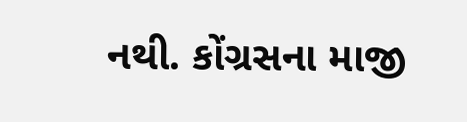નથી. કોંગ્રસના માજી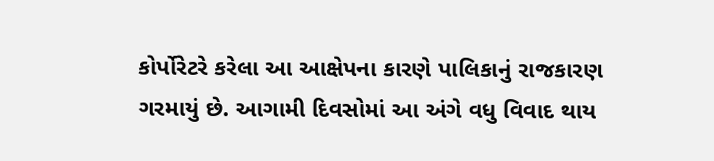કોર્પોરેટરે કરેલા આ આક્ષેપના કારણે પાલિકાનું રાજકારણ ગરમાયું છે. આગામી દિવસોમાં આ અંગે વધુ વિવાદ થાય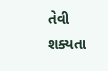તેવી શક્યતા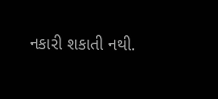નકારી શકાતી નથી.